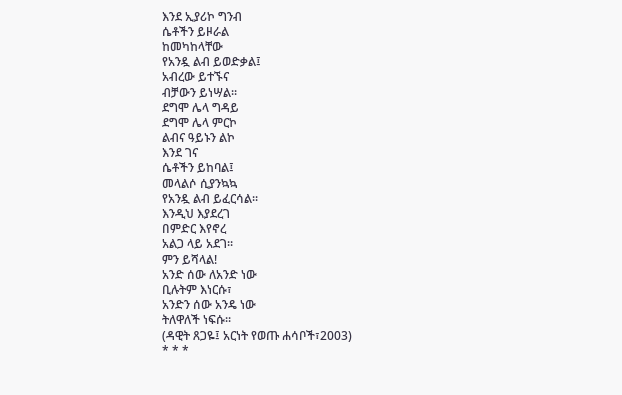እንደ ኢያሪኮ ግንብ
ሴቶችን ይዞራል
ከመካከላቸው
የአንዷ ልብ ይወድቃል፤
አብረው ይተኙና
ብቻውን ይነሣል፡፡
ደግሞ ሌላ ግዳይ
ደግሞ ሌላ ምርኮ
ልብና ዓይኑን ልኮ
እንደ ገና
ሴቶችን ይከባል፤
መላልሶ ሲያንኳኳ
የአንዷ ልብ ይፈርሳል፡፡
እንዲህ እያደረገ
በምድር እየኖረ
አልጋ ላይ አደገ፡፡
ምን ይሻላል!
አንድ ሰው ለአንድ ነው
ቢሉትም እነርሱ፣
አንድን ሰው አንዴ ነው
ትለዋለች ነፍሱ፡፡
(ዳዊት ጸጋዬ፤ አርነት የወጡ ሐሳቦች፣2003)
* * *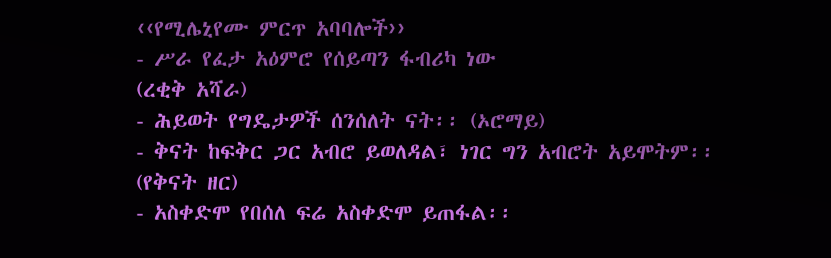‹‹የሚሌኒየሙ ምርጥ አባባሎች››
- ሥራ የፈታ አዕምሮ የሰይጣን ፋብሪካ ነው
(ረቂቅ አሻራ)
- ሕይወት የግዴታዎች ሰንሰለት ናት፡፡ (ኦሮማይ)
- ቅናት ከፍቅር ጋር አብሮ ይወለዳል፣ ነገር ግን አብሮት አይሞትም፡፡
(የቅናት ዘር)
- አስቀድሞ የበሰለ ፍሬ አስቀድሞ ይጠፋል፡፡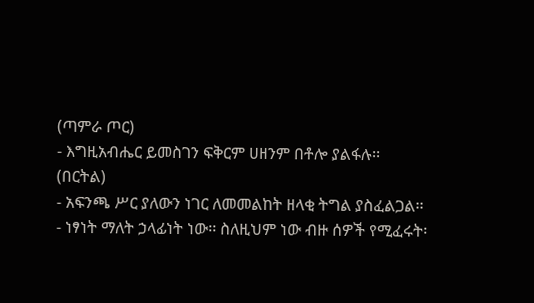(ጣምራ ጦር)
- እግዚአብሔር ይመስገን ፍቅርም ሀዘንም በቶሎ ያልፋሉ፡፡
(በርትል)
- አፍንጫ ሥር ያለውን ነገር ለመመልከት ዘላቂ ትግል ያስፈልጋል፡፡
- ነፃነት ማለት ኃላፊነት ነው፡፡ ስለዚህም ነው ብዙ ሰዎች የሚፈሩት፡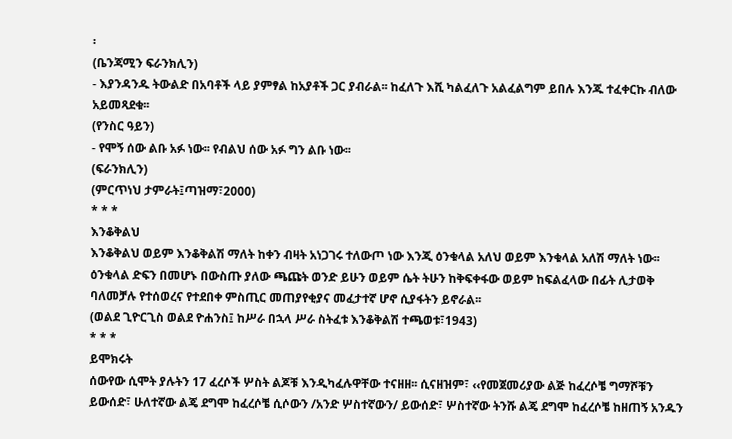፡
(ቤንጃሚን ፍራንክሊን)
- እያንዳንዱ ትውልድ በአባቶች ላይ ያምፃል ከአያቶች ጋር ያብራል፡፡ ከፈለጉ እሺ ካልፈለጉ አልፈልግም ይበሉ እንጁ ተፈቀርኩ ብለው አይመጻደቁ፡፡
(የንስር ዓይን)
- የሞኝ ሰው ልቡ አፉ ነው፡፡ የብልህ ሰው አፉ ግን ልቡ ነው፡፡
(ፍራንክሊን)
(ምርጥነህ ታምራት፤ጣዝማ፣2000)
* * *
እንቆቅልህ
እንቆቅልህ ወይም እንቆቅልሽ ማለት ከቀን ብዛት አነጋገሩ ተለውጦ ነው እንጂ ዕንቁላል አለህ ወይም እንቁላል አለሽ ማለት ነው፡፡ ዕንቁላል ድፍን በመሆኑ በውስጡ ያለው ጫጩት ወንድ ይሁን ወይም ሴት ትሁን ከቅፍቀፋው ወይም ከፍልፈላው በፊት ሊታወቅ ባለመቻሉ የተሰወረና የተደበቀ ምስጢር መጠያየቂያና መፈታተኛ ሆኖ ሲያፋትን ይኖራል፡፡
(ወልደ ጊዮርጊስ ወልደ ዮሐንስ፤ ከሥራ በኋላ ሥራ ስትፈቱ እንቆቅልሽ ተጫወቱ፣1943)
* * *
ይሞክሩት
ሰውየው ሲሞት ያሉትን 17 ፈረሶች ሦስት ልጆቹ እንዲካፈሉዋቸው ተናዘዘ፡፡ ሲናዘዝም፣ ‹‹የመጀመሪያው ልጅ ከፈረሶቼ ግማሾቹን ይውሰድ፣ ሁለተኛው ልጄ ደግሞ ከፈረሶቼ ሲሶውን /አንድ ሦስተኛውን/ ይውሰድ፣ ሦስተኛው ትንሹ ልጄ ደግሞ ከፈረሶቼ ከዘጠኝ አንዱን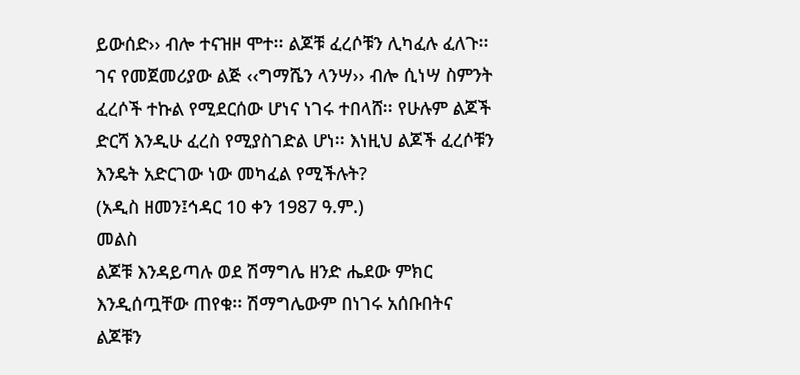ይውሰድ›› ብሎ ተናዝዞ ሞተ፡፡ ልጆቹ ፈረሶቹን ሊካፈሉ ፈለጉ፡፡ ገና የመጀመሪያው ልጅ ‹‹ግማሼን ላንሣ›› ብሎ ሲነሣ ስምንት ፈረሶች ተኩል የሚደርሰው ሆነና ነገሩ ተበላሸ፡፡ የሁሉም ልጆች ድርሻ እንዲሁ ፈረስ የሚያስገድል ሆነ፡፡ እነዚህ ልጆች ፈረሶቹን እንዴት አድርገው ነው መካፈል የሚችሉት?
(አዲስ ዘመን፤ኅዳር 10 ቀን 1987 ዓ.ም.)
መልስ
ልጆቹ እንዳይጣሉ ወደ ሽማግሌ ዘንድ ሔደው ምክር እንዲሰጧቸው ጠየቁ፡፡ ሽማግሌውም በነገሩ አሰቡበትና ልጆቹን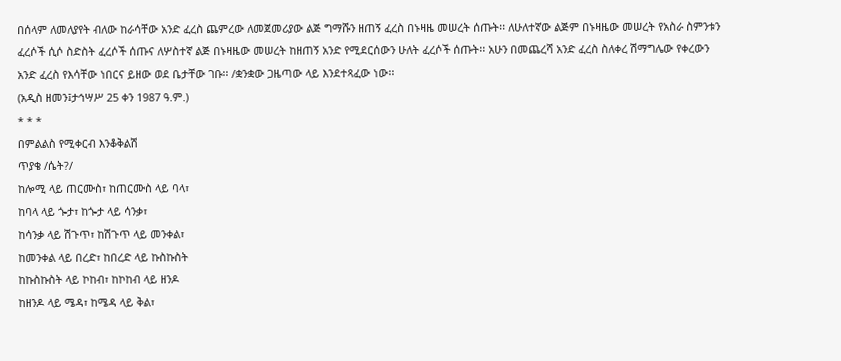በሰላም ለመለያየት ብለው ከራሳቸው አንድ ፈረስ ጨምረው ለመጀመሪያው ልጅ ግማሹን ዘጠኝ ፈረስ በኑዛዜ መሠረት ሰጡት፡፡ ለሁለተኛው ልጅም በኑዛዜው መሠረት የአስራ ስምንቱን ፈረሶች ሲሶ ስድስት ፈረሶች ሰጡና ለሦስተኛ ልጅ በኑዛዜው መሠረት ከዘጠኝ አንድ የሚደርሰውን ሁለት ፈረሶች ሰጡት፡፡ አሁን በመጨረሻ አንድ ፈረስ ስለቀረ ሽማግሌው የቀረውን አንድ ፈረስ የእሳቸው ነበርና ይዘው ወደ ቤታቸው ገቡ፡፡ /ቋንቋው ጋዜጣው ላይ እንደተጻፈው ነው፡፡
(አዲስ ዘመን፤ታኅሣሥ 25 ቀን 1987 ዓ.ም.)
* * *
በምልልስ የሚቀርብ እንቆቅልሽ
ጥያቄ /ሴት?/
ከሎሚ ላይ ጠርሙስ፣ ከጠርሙስ ላይ ባላ፣
ከባላ ላይ ጐታ፣ ከጐታ ላይ ሳንቃ፣
ከሳንቃ ላይ ሽጉጥ፣ ከሽጉጥ ላይ መንቀል፣
ከመንቀል ላይ በረድ፣ ከበረድ ላይ ኩስኩስት
ከኩስኩስት ላይ ኮከብ፣ ከኮከብ ላይ ዘንዶ
ከዘንዶ ላይ ሜዳ፣ ከሜዳ ላይ ቅል፣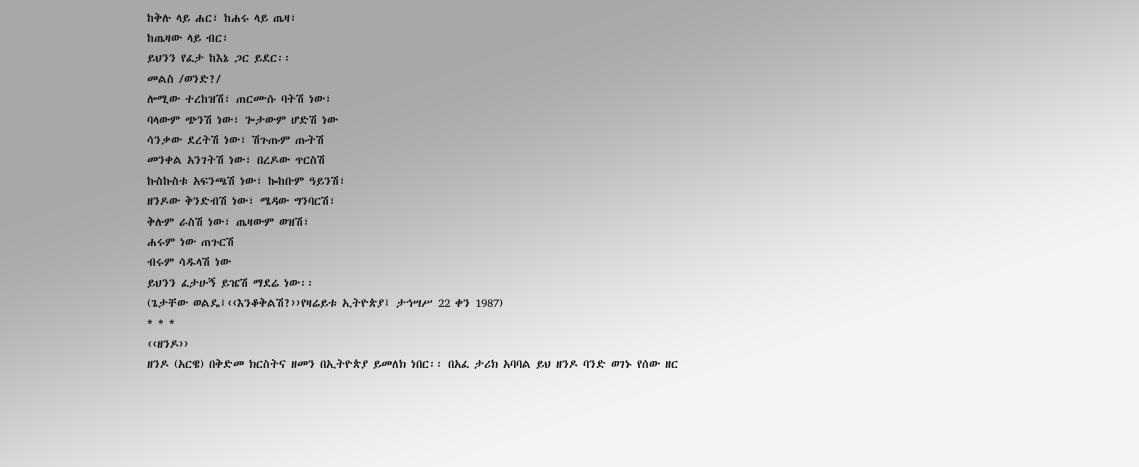ከቅሉ ላይ ሐር፣ ከሐሩ ላይ ጤዛ፣
ከጤዛው ላይ ብር፣
ይህንን የፈታ ከእኔ ጋር ይደር፡፡
መልስ /ወንድ?/
ሎሚው ተረከዝሽ፣ ጠርሙሱ ባትሽ ነው፣
ባላውም ጭንሽ ነው፣ ጐታውም ሆድሽ ነው
ሳንቃው ደረትሽ ነው፣ ሽጉጡም ጡትሽ
መንቀል አንገትሽ ነው፣ በረዶው ጥርስሽ
ኩስኩስቱ አፍንጫሽ ነው፣ ኰከቡም ዓይንሽ፣
ዘንዶው ቅንድብሽ ነው፣ ሜዳው ግንባርሽ፣
ቅሉም ራስሽ ነው፣ ጤዛውም ወዝሽ፣
ሐሩም ነው ጠጉርሽ
ብሩም ሳዱላሽ ነው
ይህንን ፈታሁኝ ይዤሽ ማደሬ ነው፡፡
(ጌታቸው ወልዴ፤‹‹እንቆቅልሽ?››የዛሬይቱ ኢትዮጵያ፤ ታኅሣሥ 22 ቀን 1987)
* * *
‹‹ዘንዶ››
ዘንዶ (አርዌ) በቅድመ ክርስትና ዘመን በኢትዮጵያ ይመለክ ነበር፡፡ በአፈ ታሪክ አባባል ይህ ዘንዶ ባንድ ወገኑ የሰው ዘር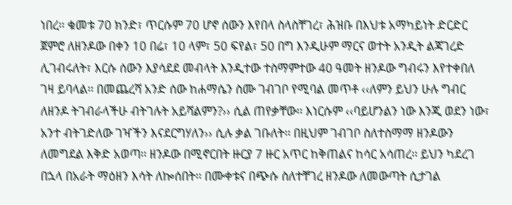ነበረ፡፡ ቁመቱ 70 ክንድ፣ ጥርሱም 70 ሆኖ ሰውን እየበላ ስላስቸገረ፣ ሕዝቡ በእህቱ አማካይነት ድርድር ጀምሮ ለዘንዶው በቀን 10 በሬ፣ 10 ላም፣ 50 ፍየል፣ 50 በግ እንዲሁም ማርና ወተት አንዲት ልጃገረድ ሊገብሩለት፣ እርሱ ሰውን እያሳደደ መብላት እንዲተው ተስማምተው 40 ዓመት ዘንዶው ግብሩን እየተቀበለ ገዛ ይባላል፡፡ በመጨረሻ አንድ ሰው ከሐማሴን ስሙ ገብገቦ የሚባል መጥቶ ‹‹ለምን ይህን ሁሉ ግብር ለዘንዶ ትገብራላችሁ ብትገሉት አይሻልምን?›› ሲል ጠየቃቸው፡፡ እነርሱም ‹‹ባይሆንልን ነው እንጂ ወደን ነው፣ አንተ ብትገድለው ገዣችን እናደርግሃለን›› ሲሉ ቃል ገቡለት፡፡ በዚህም ገብገቦ ስለተስማማ ዘንዶውን ለመግደል እቅድ አወጣ፡፡ ዘንዶው በሚኖርበት ዙርያ 7 ዙር አጥር ከቅጠልና ከሳር አሳጠረ፡፡ ይህን ካደረገ በኋላ በአራት ማዕዘን እሳት ለኰሰበት፡፡ በሙቀቱና በጭሱ ስለተቸገረ ዘንዶው ለመውጣት ሲታገል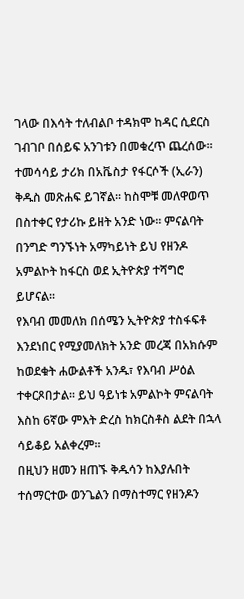ገላው በእሳት ተለብልቦ ተዳክሞ ከዳር ሲደርስ ገብገቦ በሰይፍ አንገቱን በመቁረጥ ጨረሰው፡፡
ተመሳሳይ ታሪክ በአቬስታ የፋርሶች (ኢራን) ቅዱስ መጽሐፍ ይገኛል፡፡ ከስሞቹ መለዋወጥ በስተቀር የታሪኩ ይዘት አንድ ነው፡፡ ምናልባት በንግድ ግንኙነት አማካይነት ይህ የዘንዶ አምልኮት ከፋርስ ወደ ኢትዮጵያ ተሻግሮ ይሆናል፡፡
የእባብ መመለክ በሰሜን ኢትዮጵያ ተስፋፍቶ እንደነበር የሚያመለክት አንድ መረጃ በአክሱም ከወደቁት ሐውልቶች አንዱ፣ የእባብ ሥዕል ተቀርጾበታል፡፡ ይህ ዓይነቱ አምልኮት ምናልባት እስከ 6ኛው ምእት ድረስ ከክርስቶስ ልደት በኋላ ሳይቆይ አልቀረም፡፡
በዚህን ዘመን ዘጠኙ ቅዱሳን ከእያሉበት ተሰማርተው ወንጌልን በማስተማር የዘንዶን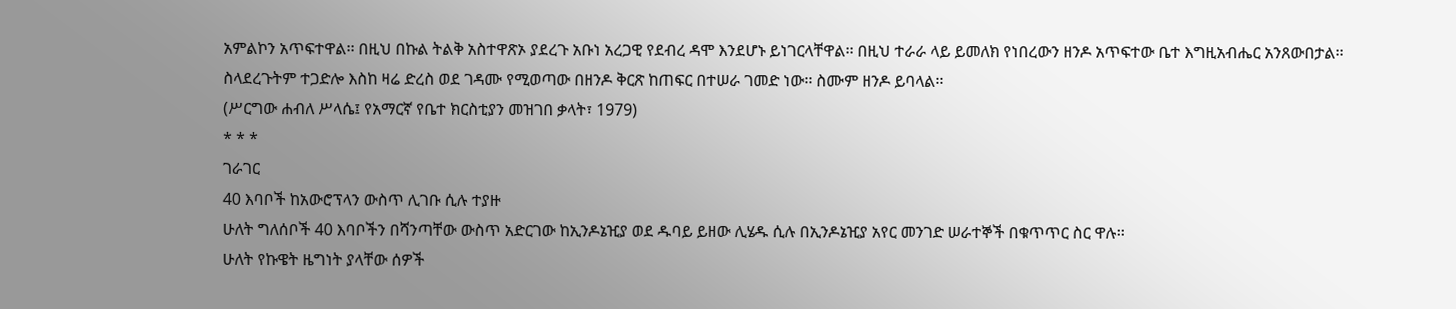አምልኮን አጥፍተዋል፡፡ በዚህ በኩል ትልቅ አስተዋጽኦ ያደረጉ አቡነ አረጋዊ የደብረ ዳሞ እንደሆኑ ይነገርላቸዋል፡፡ በዚህ ተራራ ላይ ይመለክ የነበረውን ዘንዶ አጥፍተው ቤተ እግዚአብሔር አንጸውበታል፡፡ ስላደረጉትም ተጋድሎ እስከ ዛሬ ድረስ ወደ ገዳሙ የሚወጣው በዘንዶ ቅርጽ ከጠፍር በተሠራ ገመድ ነው፡፡ ስሙም ዘንዶ ይባላል፡፡
(ሥርግው ሐብለ ሥላሴ፤ የአማርኛ የቤተ ክርስቲያን መዝገበ ቃላት፣ 1979)
* * *
ገራገር
40 እባቦች ከአውሮፕላን ውስጥ ሊገቡ ሲሉ ተያዙ
ሁለት ግለሰቦች 40 እባቦችን በሻንጣቸው ውስጥ አድርገው ከኢንዶኔዢያ ወደ ዱባይ ይዘው ሊሄዱ ሲሉ በኢንዶኔዢያ አየር መንገድ ሠራተኞች በቁጥጥር ስር ዋሉ፡፡
ሁለት የኩዌት ዜግነት ያላቸው ሰዎች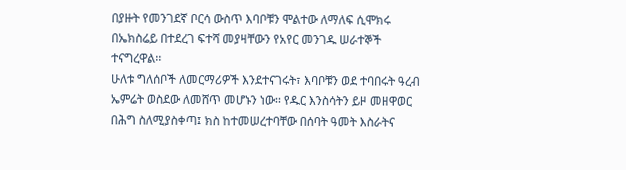በያዙት የመንገደኛ ቦርሳ ውስጥ እባቦቹን ሞልተው ለማለፍ ሲሞክሩ በኤክስሬይ በተደረገ ፍተሻ መያዛቸውን የአየር መንገዱ ሠራተኞች ተናግረዋል፡፡
ሁለቱ ግለሰቦች ለመርማሪዎች እንደተናገሩት፣ እባቦቹን ወደ ተባበሩት ዓረብ ኤምሬት ወስደው ለመሸጥ መሆኑን ነው፡፡ የዱር እንስሳትን ይዞ መዘዋወር በሕግ ስለሚያስቀጣ፤ ክስ ከተመሠረተባቸው በሰባት ዓመት እስራትና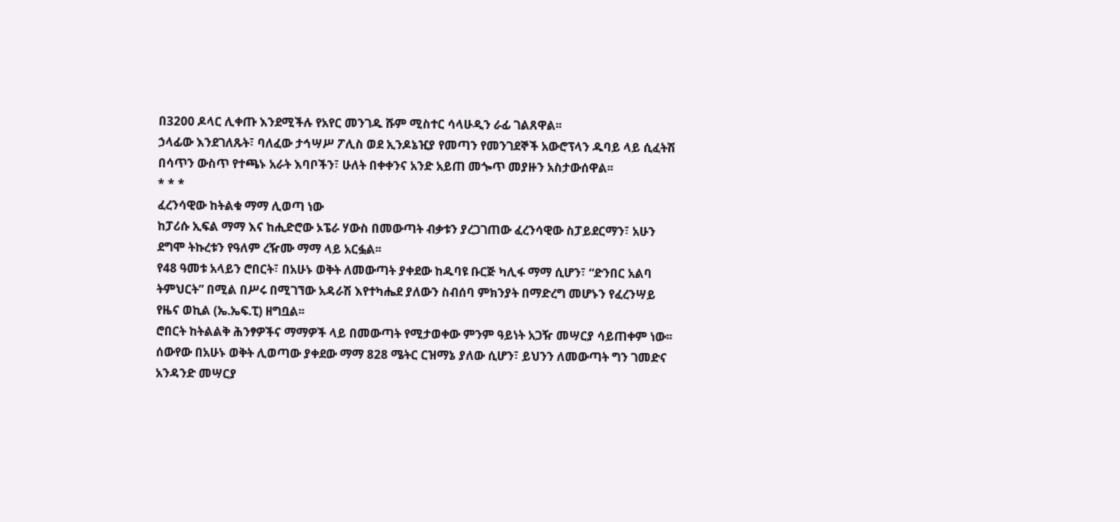በ3200 ዶላር ሊቀጡ እንደሚችሉ የአየር መንገዱ ሹም ሚስተር ሳላሁዲን ራፊ ገልጸዋል፡፡
ኃላፊው እንደገለጹት፣ ባለፈው ታኅሣሥ ፖሊስ ወደ ኢንዶኔዢያ የመጣን የመንገደኞች አውሮፕላን ዱባይ ላይ ሲፈትሽ በሳጥን ውስጥ የተጫኑ አራት እባቦችን፣ ሁለት በቀቀንና አንድ አይጠ መጐጥ መያዙን አስታውሰዋል፡፡
* * *
ፈረንሳዊው ከትልቁ ማማ ሊወጣ ነው
ከፓሪሱ ኢፍል ማማ እና ከሒድሮው ኦፔራ ሃውስ በመውጣት ብቃቱን ያረጋገጠው ፈረንሳዊው ስፓይደርማን፣ አሁን ደግሞ ትኩረቱን የዓለም ረዥሙ ማማ ላይ አርፏል፡፡
የ48 ዓመቱ አላይን ሮበርት፣ በአሁኑ ወቅት ለመውጣት ያቀደው ከዱባዩ ቡርጅ ካሊፋ ማማ ሲሆን፣ “ድንበር አልባ ትምህርት” በሚል በሥሩ በሚገኘው አዳራሽ እየተካሔደ ያለውን ስብሰባ ምክንያት በማድረግ መሆኑን የፈረንሣይ የዜና ወኪል (ኤ.ኤፍ.ፒ) ዘግቧል፡፡
ሮበርት ከትልልቅ ሕንፃዎችና ማማዎች ላይ በመውጣት የሚታወቀው ምንም ዓይነት አጋዥ መሣርያ ሳይጠቀም ነው፡፡ ሰውየው በአሁኑ ወቅት ሊወጣው ያቀደው ማማ 828 ሜትር ርዝማኔ ያለው ሲሆን፣ ይህንን ለመውጣት ግን ገመድና አንዳንድ መሣርያ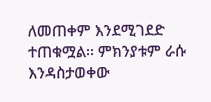ለመጠቀም እንደሚገደድ ተጠቁሟል፡፡ ምክንያቱም ራሱ እንዳስታወቀው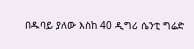በዱባይ ያለው እስከ 40 ዲግሪ ሴንቲ ግሬድ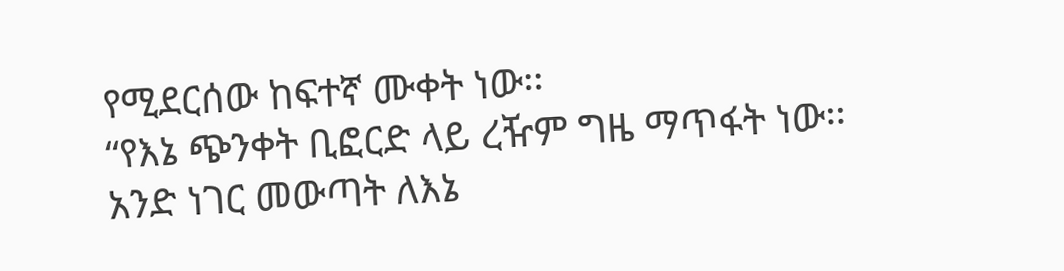የሚደርሰው ከፍተኛ ሙቀት ነው፡፡
“የእኔ ጭንቀት ቢፎርድ ላይ ረዥም ግዜ ማጥፋት ነው፡፡ አንድ ነገር መውጣት ለእኔ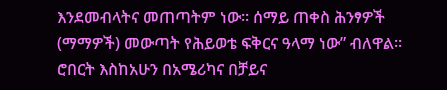እንደመብላትና መጠጣትም ነው፡፡ ሰማይ ጠቀስ ሕንፃዎች (ማማዎች) መውጣት የሕይወቴ ፍቅርና ዓላማ ነው” ብለዋል፡፡
ሮበርት እስከአሁን በአሜሪካና በቻይና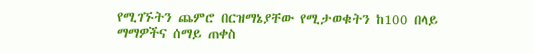የሚገኙትን ጨምሮ በርዝማኔያቸው የሚታወቁትን ከ100 በላይ ማማዎችና ሰማይ ጠቀስ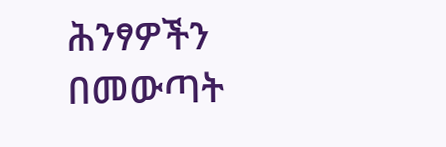ሕንፃዎችን በመውጣት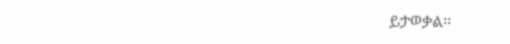ይታወቃል፡፡